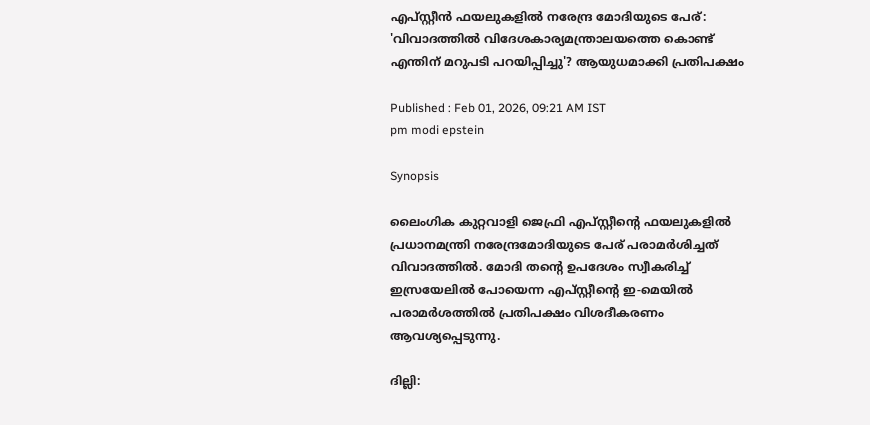എപ്സ്റ്റീൻ ഫയലുകളിൽ നരേന്ദ്ര മോദിയുടെ പേര്: 'വിവാദത്തിൽ വിദേശകാര്യമന്ത്രാലയത്തെ കൊണ്ട് എന്തിന് മറുപടി പറയിപ്പിച്ചു'? ആയുധമാക്കി പ്രതിപക്ഷം

Published : Feb 01, 2026, 09:21 AM IST
pm modi epstein

Synopsis

ലൈംഗിക കുറ്റവാളി ജെഫ്രി എപ്സ്റ്റീൻ്റെ ഫയലുകളിൽ പ്രധാനമന്ത്രി നരേന്ദ്രമോദിയുടെ പേര് പരാമർശിച്ചത് വിവാദത്തിൽ. മോദി തൻ്റെ ഉപദേശം സ്വീകരിച്ച് ഇസ്രയേലിൽ പോയെന്ന എപ്സ്റ്റീൻ്റെ ഇ-മെയിൽ പരാമർശത്തിൽ പ്രതിപക്ഷം വിശദീകരണം ആവശ്യപ്പെടുന്നു.

ദില്ലി: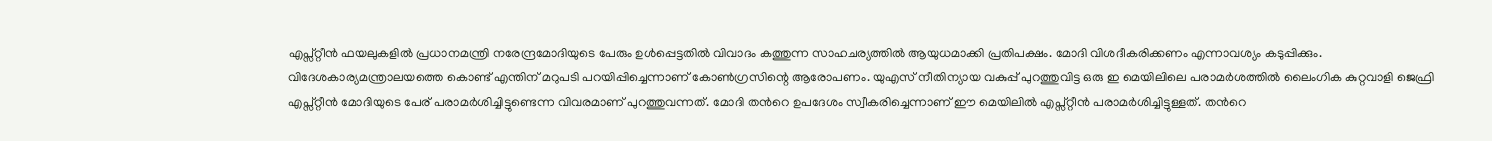എപ്സ്റ്റീൻ ഫയലുകളിൽ പ്രധാനമന്ത്രി നരേന്ദ്രമോദിയുടെ പേരും ഉൾപ്പെട്ടതിൽ വിവാദം കത്തുന്ന സാഹചര്യത്തിൽ ആയുധമാക്കി പ്രതിപക്ഷം. മോദി വിശദീകരിക്കണം എന്നാവശ്യം കടുപ്പിക്കും. വിദേശകാര്യമന്ത്രാലയത്തെ കൊണ്ട് എന്തിന് മറുപടി പറയിപ്പിച്ചെന്നാണ് കോൺഗ്രസിന്റെ ആരോപണം. യുഎസ് നീതിന്യായ വകുപ്പ് പുറത്തുവിട്ട ഒരു ഇ മെയിലിലെ പരാമർശത്തിൽ ലൈംഗിക കുറ്റവാളി ജെഫ്രി എപ്സ്റ്റീൻ മോദിയുടെ പേര് പരാമർശിച്ചിട്ടുണ്ടെന്ന വിവരമാണ് പുറത്തുവന്നത്. മോദി തന്‍റെ ഉപദേശം സ്വീകരിച്ചെന്നാണ് ഈ മെയിലിൽ എപ്സ്റ്റീൻ പരാമർശിച്ചിട്ടുള്ളത്. തന്‍റെ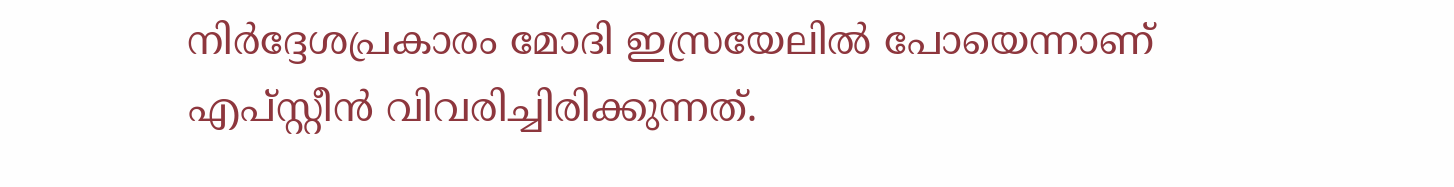നിർദ്ദേശപ്രകാരം മോദി ഇസ്രയേലിൽ പോയെന്നാണ് എപ്സ്റ്റീൻ വിവരിച്ചിരിക്കുന്നത്.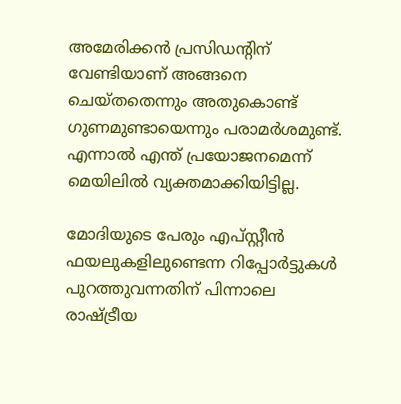അമേരിക്കൻ പ്രസിഡന്‍റിന് വേണ്ടിയാണ് അങ്ങനെ ചെയ്തതെന്നും അതുകൊണ്ട് ഗുണമുണ്ടായെന്നും പരാമർശമുണ്ട്. എന്നാൽ എന്ത് പ്രയോജനമെന്ന് മെയിലിൽ വ്യക്തമാക്കിയിട്ടില്ല.

മോദിയുടെ പേരും എപ്സ്റ്റീൻ ഫയലുകളിലുണ്ടെന്ന റിപ്പോർട്ടുകൾ പുറത്തുവന്നതിന് പിന്നാലെ രാഷ്ട്രീയ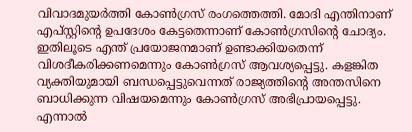വിവാദമുയർത്തി കോൺഗ്രസ് രംഗത്തെത്തി. മോദി എന്തിനാണ് എപ്സ്റ്റിന്‍റെ ഉപദേശം കേട്ടതെന്നാണ് കോൺഗ്രസിന്‍റെ ചോദ്യം. ഇതിലൂടെ എന്ത് പ്രയോജനമാണ് ഉണ്ടാക്കിയതെന്ന് വിശദീകരിക്കണമെന്നും കോൺഗ്രസ് ആവശ്യപ്പെട്ടു. കളങ്കിത വ്യക്തിയുമായി ബന്ധപ്പെട്ടുവെന്നത് രാജ്യത്തിന്‍റെ അന്തസിനെ ബാധിക്കുന്ന വിഷയമെന്നും കോൺഗ്രസ് അഭിപ്രായപ്പെട്ടു. എന്നാൽ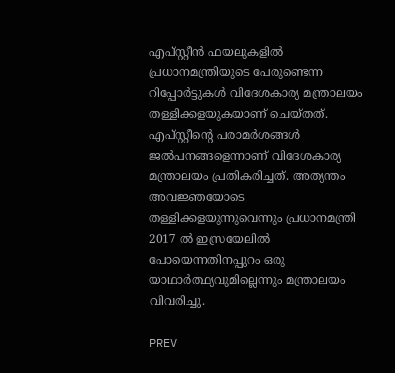എപ്സ്റ്റീൻ ഫയലുകളിൽ പ്രധാനമന്ത്രിയുടെ പേരുണ്ടെന്ന റിപ്പോർട്ടുകൾ വിദേശകാര്യ മന്ത്രാലയം തള്ളിക്കളയുകയാണ് ചെയ്തത്. എപ്സ്റ്റീന്‍റെ പരാമർശങ്ങൾ ജൽപനങ്ങളെന്നാണ് വിദേശകാര്യ മന്ത്രാലയം പ്രതികരിച്ചത്. അത്യന്തം അവജ്ഞയോടെ തള്ളിക്കളയുന്നുവെന്നും പ്രധാനമന്ത്രി 2017 ൽ ഇസ്രയേലിൽ പോയെന്നതിനപ്പുറം ഒരു യാഥാർത്ഥ്യവുമില്ലെന്നും മന്ത്രാലയം വിവരിച്ചു.

PREV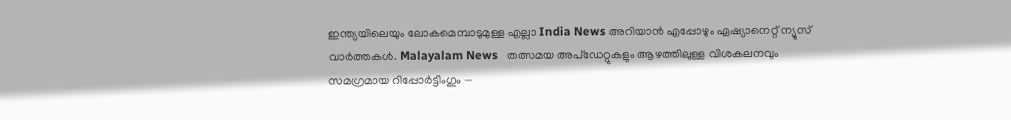ഇന്ത്യയിലെയും ലോകമെമ്പാടുമുള്ള എല്ലാ India News അറിയാൻ എപ്പോഴും ഏഷ്യാനെറ്റ് ന്യൂസ് വാർത്തകൾ. Malayalam News   തത്സമയ അപ്‌ഡേറ്റുകളും ആഴത്തിലുള്ള വിശകലനവും സമഗ്രമായ റിപ്പോർട്ടിംഗും —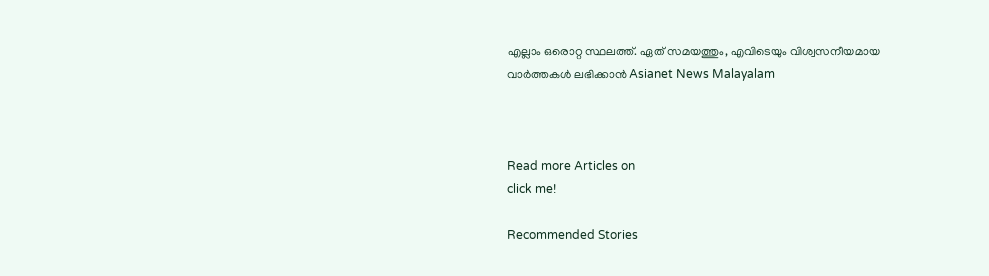എല്ലാം ഒരൊറ്റ സ്ഥലത്ത്. ഏത് സമയത്തും, എവിടെയും വിശ്വസനീയമായ വാർത്തകൾ ലഭിക്കാൻ Asianet News Malayalam



Read more Articles on
click me!

Recommended Stories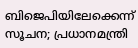ബിജെപിയിലേക്കെന്ന് സൂചന; പ്രധാനമന്ത്രി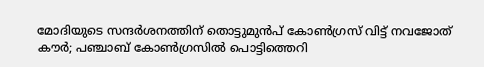മോദിയുടെ സന്ദർശനത്തിന് തൊട്ടുമുൻപ് കോൺഗ്രസ് വിട്ട് നവജോത് കൗർ; പഞ്ചാബ് കോൺഗ്രസിൽ പൊട്ടിത്തെറി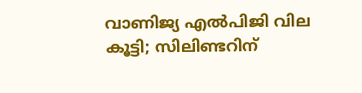വാണിജ്യ എൽപിജി വില കൂട്ടി; സിലിണ്ടറിന്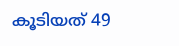കൂടിയത് 49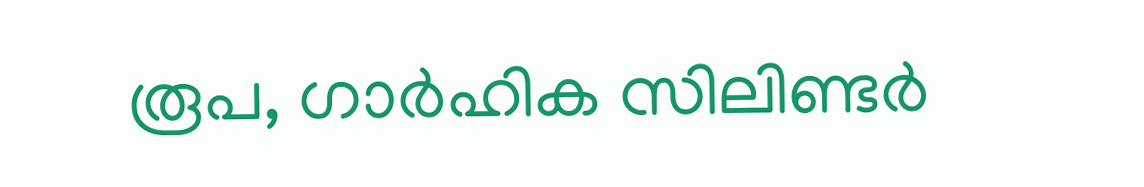രൂപ, ഗാർഹിക സിലിണ്ടർ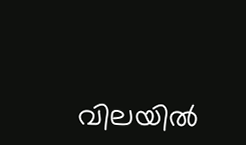വിലയില്‍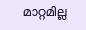മാറ്റമില്ല